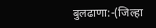बुलढाणा:-(जिल्हा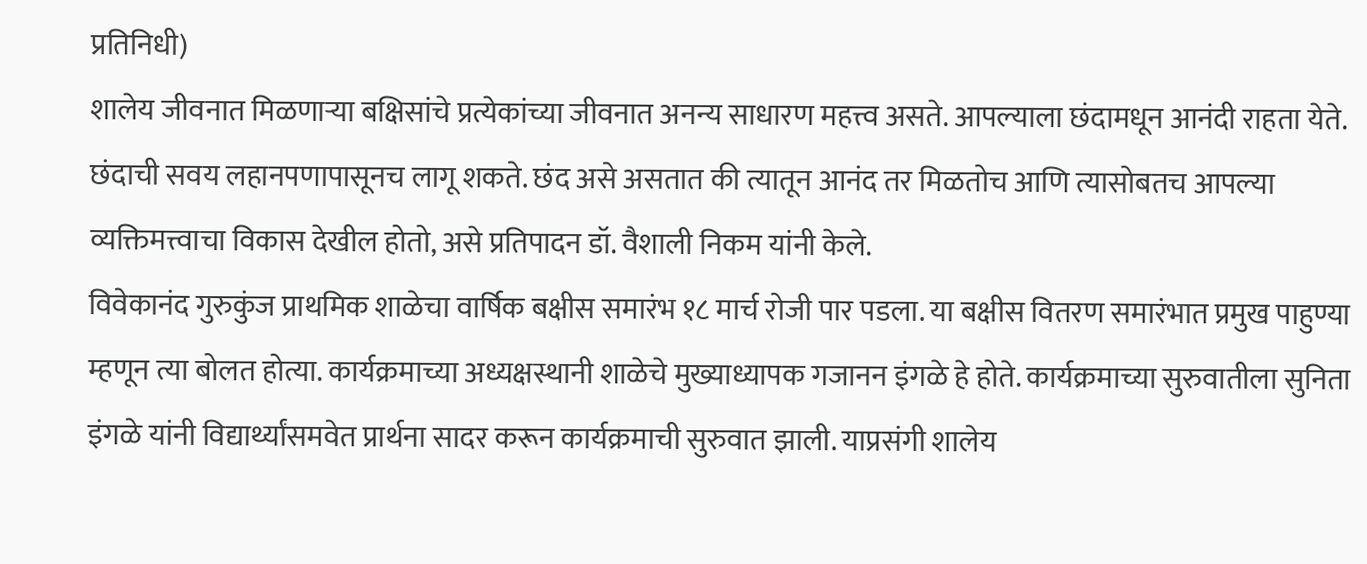प्रतिनिधी)
शालेय जीवनात मिळणाऱ्या बक्षिसांचे प्रत्येकांच्या जीवनात अनन्य साधारण महत्त्व असते. आपल्याला छंदामधून आनंदी राहता येते. छंदाची सवय लहानपणापासूनच लागू शकते. छंद असे असतात की त्यातून आनंद तर मिळतोच आणि त्यासोबतच आपल्या व्यक्तिमत्त्वाचा विकास देखील होतो, असे प्रतिपादन डॉ. वैशाली निकम यांनी केले.
विवेकानंद गुरुकुंज प्राथमिक शाळेचा वार्षिक बक्षीस समारंभ १८ मार्च रोजी पार पडला. या बक्षीस वितरण समारंभात प्रमुख पाहुण्या म्हणून त्या बोलत होत्या. कार्यक्रमाच्या अध्यक्षस्थानी शाळेचे मुख्याध्यापक गजानन इंगळे हे होते. कार्यक्रमाच्या सुरुवातीला सुनिता इंगळे यांनी विद्यार्थ्यांसमवेत प्रार्थना सादर करून कार्यक्रमाची सुरुवात झाली. याप्रसंगी शालेय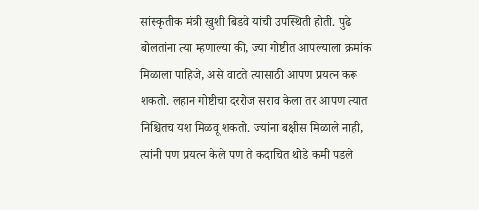सांस्कृतीक मंत्री खुशी बिडवे यांची उपस्थिती होती. पुढे बोलतांना त्या म्हणाल्या की, ज्या गोष्टीत आपल्याला क्रमांक मिळाला पाहिजे, असे वाटते त्यासाठी आपण प्रयत्न करू शकतो. लहान गोष्टीचा दररोज सराव केला तर आपण त्यात निश्चितच यश मिळवू शकतो. ज्यांना बक्षीस मिळाले नाही, त्यांनी पण प्रयत्न केले पण ते कदाचित थोडे कमी पडले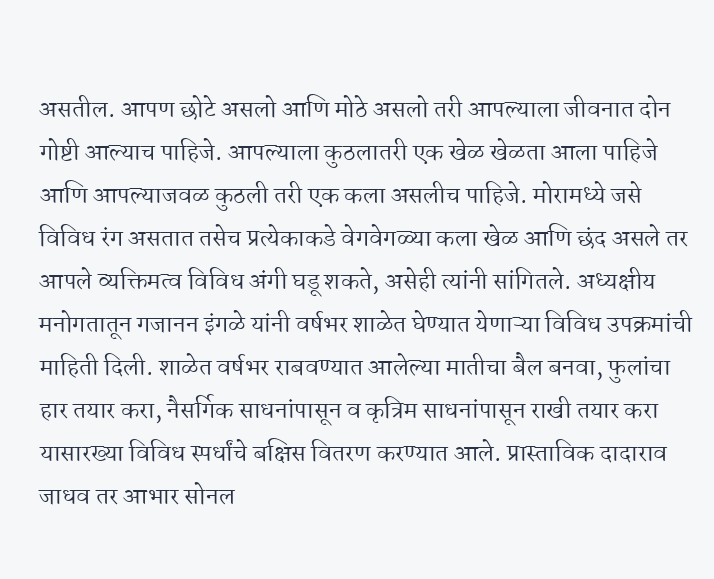असतील. आपण छोटे असलो आणि मोठे असलो तरी आपल्याला जीवनात दोन गोष्टी आल्याच पाहिजे. आपल्याला कुठलातरी एक खेळ खेळता आला पाहिजे आणि आपल्याजवळ कुठली तरी एक कला असलीच पाहिजे. मोरामध्ये जसे विविध रंग असतात तसेच प्रत्येकाकडे वेगवेगळ्या कला खेळ आणि छंद असले तर आपले व्यक्तिमत्व विविध अंगी घडू शकते, असेही त्यांनी सांगितले. अध्यक्षीय मनोगतातून गजानन इंगळे यांनी वर्षभर शाळेत घेण्यात येणाऱ्या विविध उपक्रमांची माहिती दिली. शाळेत वर्षभर राबवण्यात आलेल्या मातीचा बैल बनवा, फुलांचा हार तयार करा, नैसर्गिक साधनांपासून व कृत्रिम साधनांपासून राखी तयार करा यासारख्या विविध स्पर्धांचे बक्षिस वितरण करण्यात आले. प्रास्ताविक दादाराव जाधव तर आभार सोनल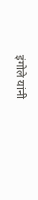इंगोले यांनी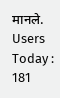मानले.
Users Today : 181